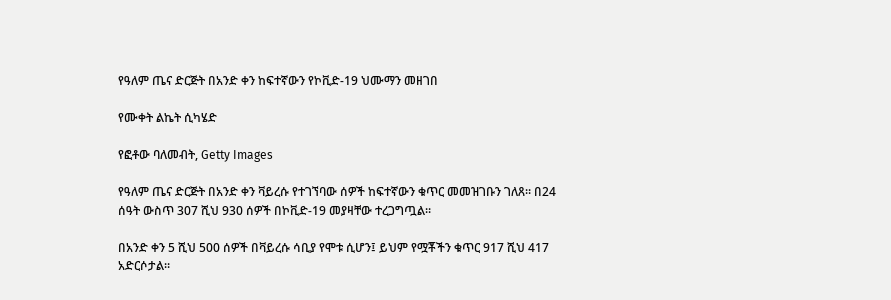የዓለም ጤና ድርጅት በአንድ ቀን ከፍተኛውን የኮቪድ-19 ህሙማን መዘገበ

የሙቀት ልኬት ሲካሄድ

የፎቶው ባለመብት, Getty Images

የዓለም ጤና ድርጅት በአንድ ቀን ቫይረሱ የተገኘባው ሰዎች ከፍተኛውን ቁጥር መመዝገቡን ገለጸ። በ24 ሰዓት ውስጥ 307 ሺህ 930 ሰዎች በኮቪድ-19 መያዛቸው ተረጋግጧል።

በአንድ ቀን 5 ሺህ 500 ሰዎች በቫይረሱ ሳቢያ የሞቱ ሲሆን፤ ይህም የሟቾችን ቁጥር 917 ሺህ 417 አድርሶታል።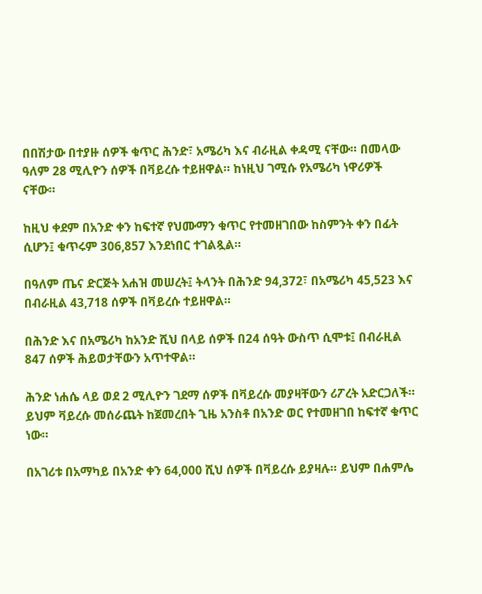በበሽታው በተያዙ ሰዎች ቁጥር ሕንድ፣ አሜሪካ እና ብራዚል ቀዳሚ ናቸው። በመላው ዓለም 28 ሚሊዮን ሰዎች በቫይረሱ ተይዘዋል። ከነዚህ ገሚሱ የአሜሪካ ነዋሪዎች ናቸው።

ከዚህ ቀደም በአንድ ቀን ከፍተኛ የህሙማን ቁጥር የተመዘገበው ከስምንት ቀን በፊት ሲሆን፤ ቁጥሩም 306,857 እንደነበር ተገልጿል።

በዓለም ጤና ድርጅት አሐዝ መሠረት፤ ትላንት በሕንድ 94,372፣ በአሜሪካ 45,523 እና በብራዚል 43,718 ሰዎች በቫይረሱ ተይዘዋል።

በሕንድ እና በአሜሪካ ከአንድ ሺህ በላይ ሰዎች በ24 ሰዓት ውስጥ ሲሞቱ፤ በብራዚል 847 ሰዎች ሕይወታቸውን አጥተዋል።

ሕንድ ነሐሴ ላይ ወደ 2 ሚሊዮን ገደማ ሰዎች በቫይረሱ መያዛቸውን ሪፖረት አድርጋለች። ይህም ቫይረሱ መሰራጨት ከጀመረበት ጊዜ አንስቶ በአንድ ወር የተመዘገበ ከፍተኛ ቁጥር ነው።

በአገሪቱ በአማካይ በአንድ ቀን 64,000 ሺህ ሰዎች በቫይረሱ ይያዛሉ። ይህም በሐምሌ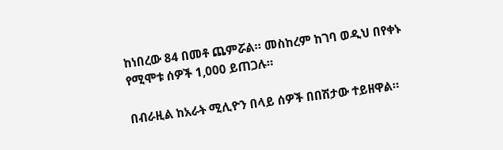ከነበረው 84 በመቶ ጨምሯል። መስከረም ከገባ ወዲህ በየቀኑ የሚሞቱ ሰዎች 1,000 ይጠጋሉ።

በብራዚል ከአራት ሚሊዮን በላይ ሰዎች በበሽታው ተይዘዋል።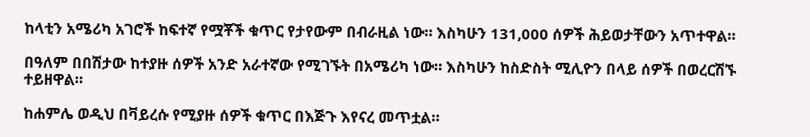ከላቲን አሜሪካ አገሮች ከፍተኛ የሟቾች ቁጥር የታየውም በብራዚል ነው። እስካሁን 131,000 ሰዎች ሕይወታቸውን አጥተዋል።

በዓለም በበሽታው ከተያዙ ሰዎች አንድ አራተኛው የሚገኙት በአሜሪካ ነው። እስካሁን ከስድስት ሚሊዮን በላይ ሰዎች በወረርሽኙ ተይዘዋል።

ከሐምሌ ወዲህ በቫይረሱ የሚያዙ ሰዎች ቁጥር በእጅጉ እየናረ መጥቷል።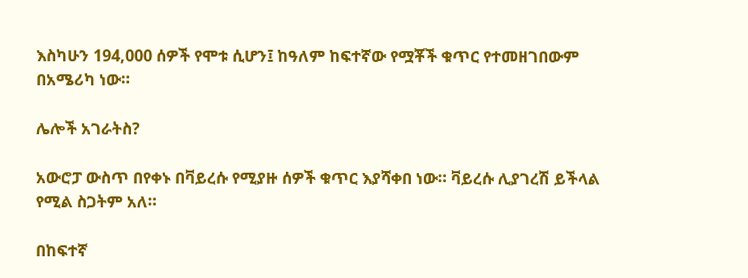እስካሁን 194,000 ሰዎች የሞቱ ሲሆን፤ ከዓለም ከፍተኛው የሟቾች ቁጥር የተመዘገበውም በአሜሪካ ነው።

ሌሎች አገራትስ?

አውሮፓ ውስጥ በየቀኑ በቫይረሱ የሚያዙ ሰዎች ቁጥር እያሻቀበ ነው። ቫይረሱ ሊያገረሽ ይችላል የሚል ስጋትም አለ።

በከፍተኛ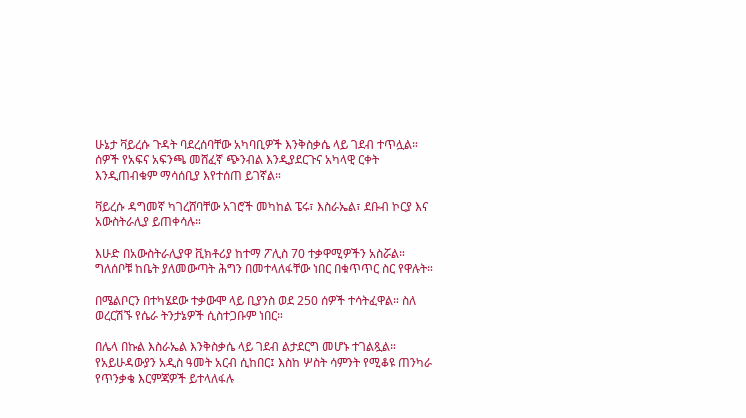ሁኔታ ቫይረሱ ጉዳት ባደረሰባቸው አካባቢዎች እንቅስቃሴ ላይ ገደብ ተጥሏል። ሰዎች የአፍና አፍንጫ መሸፈኛ ጭንብል እንዲያደርጉና አካላዊ ርቀት እንዲጠብቁም ማሳሰቢያ እየተሰጠ ይገኛል።

ቫይረሱ ዳግመኛ ካገረሸባቸው አገሮች መካከል ፔሩ፣ እስራኤል፣ ደቡብ ኮርያ እና አውስትራሊያ ይጠቀሳሉ።

እሁድ በአውስትራሊያዋ ቪክቶሪያ ከተማ ፖሊስ 70 ተቃዋሚዎችን አስሯል። ግለሰቦቹ ከቤት ያለመውጣት ሕግን በመተላለፋቸው ነበር በቁጥጥር ስር የዋሉት።

በሜልቦርን በተካሄደው ተቃውሞ ላይ ቢያንስ ወደ 250 ሰዎች ተሳትፈዋል። ስለ ወረርሽኙ የሴራ ትንታኔዎች ሲስተጋቡም ነበር።

በሌላ በኩል እስራኤል እንቅስቃሴ ላይ ገደብ ልታደርግ መሆኑ ተገልጿል። የአይሁዳውያን አዲስ ዓመት አርብ ሲከበር፤ እስከ ሦስት ሳምንት የሚቆዩ ጠንካራ የጥንቃቄ እርምጃዎች ይተላለፋሉ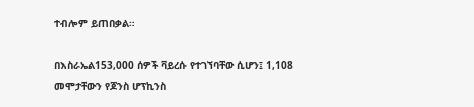ተብሎም ይጠበቃል።

በእስራኤል153,000 ሰዎች ቫይረሱ የተገኘባቸው ሲሆን፤ 1,108 መሞታቸውን የጆንስ ሆፕኪንስ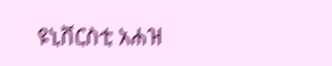ዩኒቨርስቲ አሐዝ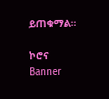ይጠቁማል።

ኮሮና
Banner